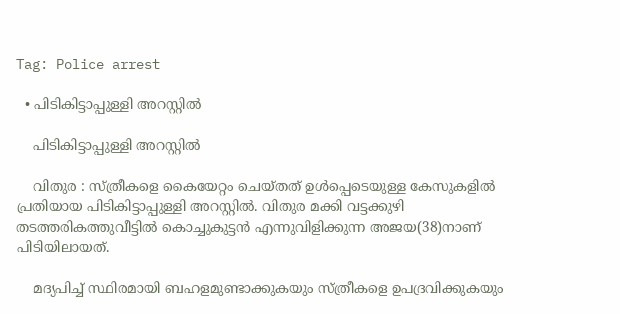Tag: Police arrest

  • പിടികിട്ടാപ്പുള്ളി അറസ്റ്റിൽ

    പിടികിട്ടാപ്പുള്ളി അറസ്റ്റിൽ

    വിതുര : സ്ത്രീകളെ കൈയേറ്റം ചെയ്തത് ഉൾപ്പെടെയുള്ള കേസുകളിൽ പ്രതിയായ പിടികിട്ടാപ്പുള്ളി അറസ്റ്റിൽ. വിതുര മക്കി വട്ടക്കുഴി തടത്തരികത്തുവീട്ടിൽ കൊച്ചുകുട്ടൻ എന്നുവിളിക്കുന്ന അജയ(38)നാണ് പിടിയിലായത്.

    മദ്യപിച്ച് സ്ഥിരമായി ബഹളമുണ്ടാക്കുകയും സ്ത്രീകളെ ഉപദ്രവിക്കുകയും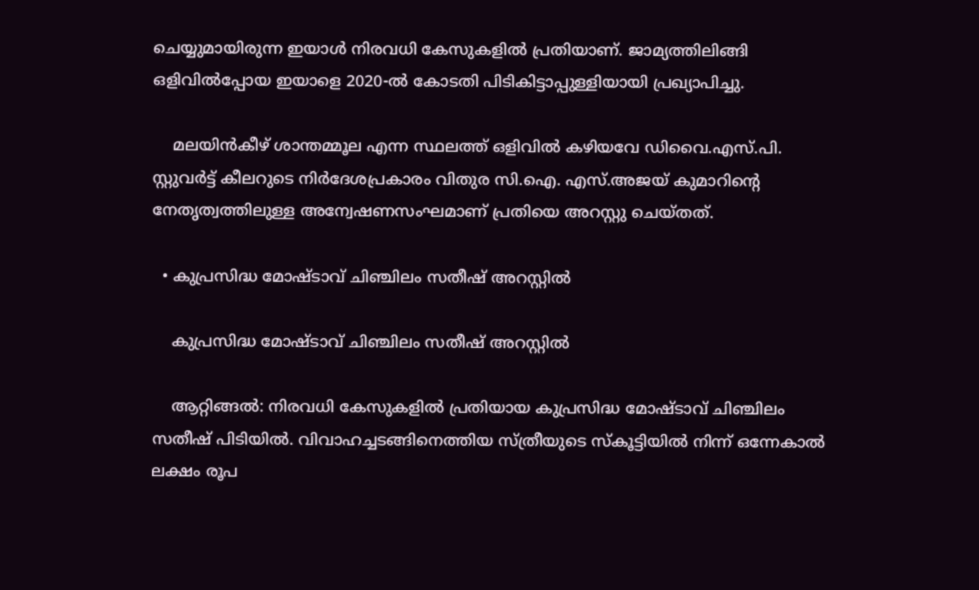ചെയ്യുമായിരുന്ന ഇയാൾ നിരവധി കേസുകളിൽ പ്രതിയാണ്. ജാമ്യത്തിലിങ്ങി ഒളിവിൽപ്പോയ ഇയാളെ 2020-ൽ കോടതി പിടികിട്ടാപ്പുള്ളിയായി പ്രഖ്യാപിച്ചു.

    മലയിൻകീഴ് ശാന്തമ്മൂല എന്ന സ്ഥലത്ത് ഒളിവിൽ കഴിയവേ ഡിവൈ.എസ്.പി. സ്റ്റുവർട്ട് കീലറുടെ നിർദേശപ്രകാരം വിതുര സി.ഐ. എസ്.അജയ് കുമാറിന്റെ നേതൃത്വത്തിലുള്ള അന്വേഷണസംഘമാണ് പ്രതിയെ അറസ്റ്റു ചെയ്തത്.

  • കുപ്രസിദ്ധ മോഷ്ടാവ് ചിഞ്ചിലം സതീഷ് അറസ്റ്റിൽ

    കുപ്രസിദ്ധ മോഷ്ടാവ് ചിഞ്ചിലം സതീഷ് അറസ്റ്റിൽ

    ആറ്റിങ്ങല്‍: നിരവധി കേസുകളിൽ പ്രതിയായ കുപ്രസിദ്ധ മോഷ്ടാവ് ചിഞ്ചിലം സതീഷ് പിടിയിൽ. വിവാഹച്ചടങ്ങിനെത്തിയ സ്ത്രീയുടെ സ്കൂട്ടിയില്‍ നിന്ന് ഒന്നേകാല്‍ ലക്ഷം രൂപ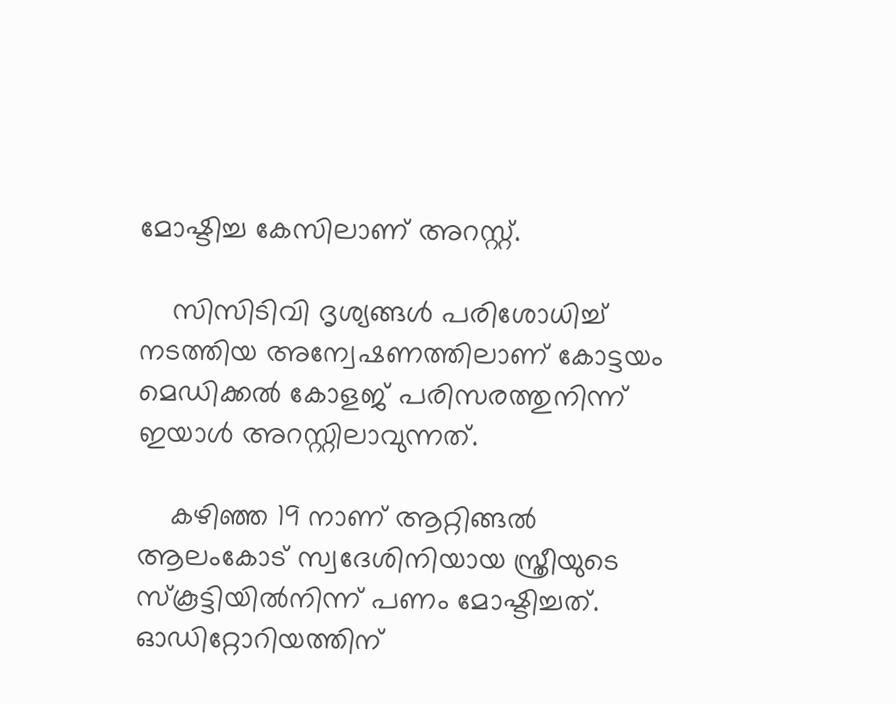മോഷ്ടിച്ച കേസിലാണ് അറസ്റ്റ്.

    സിസിടിവി ദൃശ്യങ്ങൾ പരിശോധിച്ച് നടത്തിയ അന്വേഷണത്തിലാണ് കോട്ടയം മെഡിക്കല്‍ കോളജ് പരിസരത്തുനിന്ന് ഇയാൾ അറസ്റ്റിലാവുന്നത്.

    കഴിഞ്ഞ 19 നാണ് ആറ്റിങ്ങല്‍ ആലംകോട് സ്വദേശിനിയായ സ്ത്രീയുടെ സ്കൂട്ടിയില്‍നിന്ന് പണം മോഷ്ടിച്ചത്. ഓഡിറ്റോറിയത്തിന്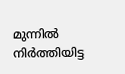മുന്നില്‍ നിര്‍ത്തിയിട്ട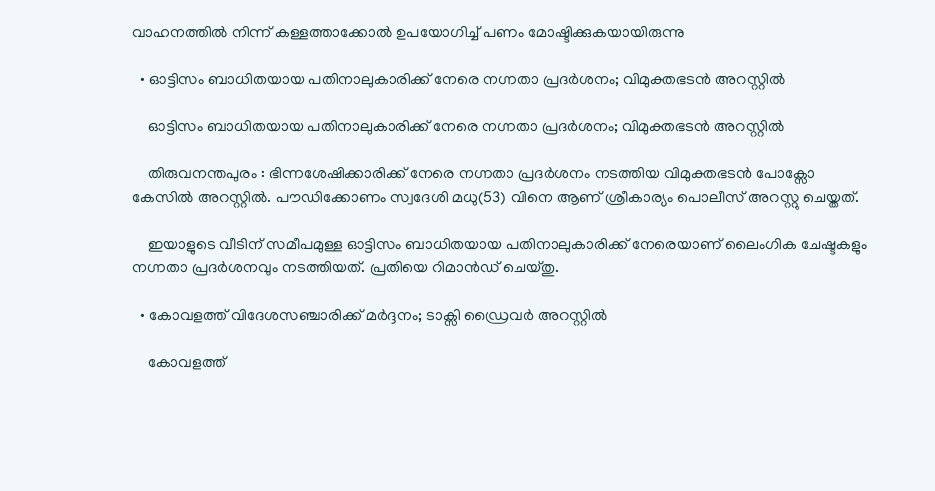വാഹനത്തില്‍ നിന്ന് കള്ളത്താക്കോല്‍ ഉപയോഗിച്ച് പണം മോഷ്ടിക്കുകയായിരുന്നു

  • ഓട്ടിസം ബാധിതയായ പതിനാലുകാരിക്ക് നേരെ നഗ്നതാ പ്രദർശനം; വിമുക്തഭടൻ അറസ്റ്റിൽ

    ഓട്ടിസം ബാധിതയായ പതിനാലുകാരിക്ക് നേരെ നഗ്നതാ പ്രദർശനം; വിമുക്തഭടൻ അറസ്റ്റിൽ

    തിരുവനന്തപുരം : ഭിന്നശേഷിക്കാരിക്ക് നേരെ നഗ്നതാ പ്രദർശനം നടത്തിയ വിമുക്തഭടൻ പോക്സോ കേസിൽ അറസ്റ്റിൽ. പൗഡിക്കോണം സ്വദേശി മധു(53) വിനെ ആണ് ശ്രീകാര്യം പൊലീസ് അറസ്റ്റു ചെയ്തത്.

    ഇയാളുടെ വീടിന് സമീപമുള്ള ഓട്ടിസം ബാധിതയായ പതിനാലുകാരിക്ക് നേരെയാണ് ലൈംഗിക ചേഷ്ടകളും നഗ്നതാ പ്രദർശനവും നടത്തിയത്. പ്രതിയെ റിമാൻഡ് ചെയ്തു.

  • കോവളത്ത് വിദേശസഞ്ചാരിക്ക് മർദ്ദനം; ടാക്സി ഡ്രൈവർ അറസ്റ്റിൽ

    കോവളത്ത്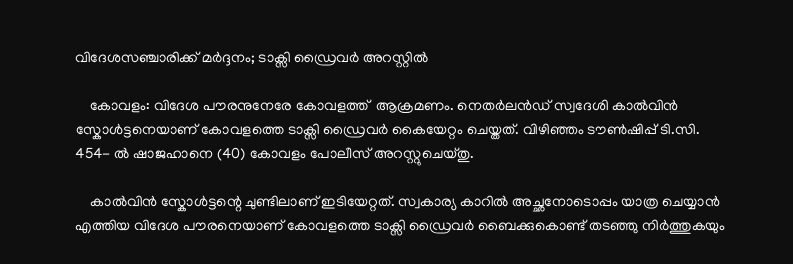വിദേശസഞ്ചാരിക്ക് മർദ്ദനം; ടാക്സി ഡ്രൈവർ അറസ്റ്റിൽ

    കോവളം: വിദേശ പൗരനുനേരേ കോവളത്ത്  ആക്രമണം. നെതർലൻഡ് സ്വദേശി കാൽവിൻ സ്കോൾട്ടനെയാണ് കോവളത്തെ ടാക്സി ഡ്രൈവർ കൈയേറ്റം ചെയ്തത്. വിഴിഞ്ഞം ടൗൺഷിപ്പ് ടി.സി. 454- ൽ ഷാജഹാനെ (40) കോവളം പോലീസ് അറസ്റ്റുചെയ്തു.

    കാൽവിൻ സ്കോൾട്ടന്റെ ചുണ്ടിലാണ് ഇടിയേറ്റത്. സ്വകാര്യ കാറിൽ അച്ഛനോടൊപ്പം യാത്ര ചെയ്യാൻ എത്തിയ വിദേശ പൗരനെയാണ് കോവളത്തെ ടാക്സി ഡ്രൈവർ ബൈക്കുകൊണ്ട് തടഞ്ഞു നിർത്തുകയും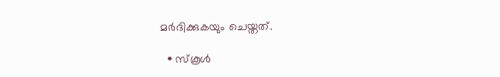മർദിക്കുകയും ചെയ്തത്.

  • സ്കൂൾ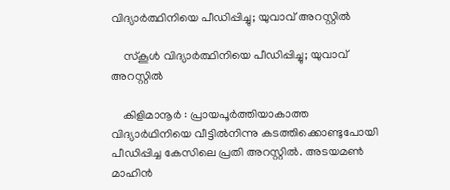വിദ്യാർത്ഥിനിയെ പീഡിപ്പിച്ചു; യുവാവ് അറസ്റ്റിൽ

    സ്കൂൾ വിദ്യാർത്ഥിനിയെ പീഡിപ്പിച്ചു; യുവാവ് അറസ്റ്റിൽ

    കിളിമാനൂർ : പ്രായപൂർത്തിയാകാത്ത വിദ്യാർഥിനിയെ വീട്ടിൽനിന്നു കടത്തിക്കൊണ്ടുപോയി പീഡിപ്പിച്ച കേസിലെ പ്രതി അറസ്റ്റിൽ. അടയമൺ മാഹിൻ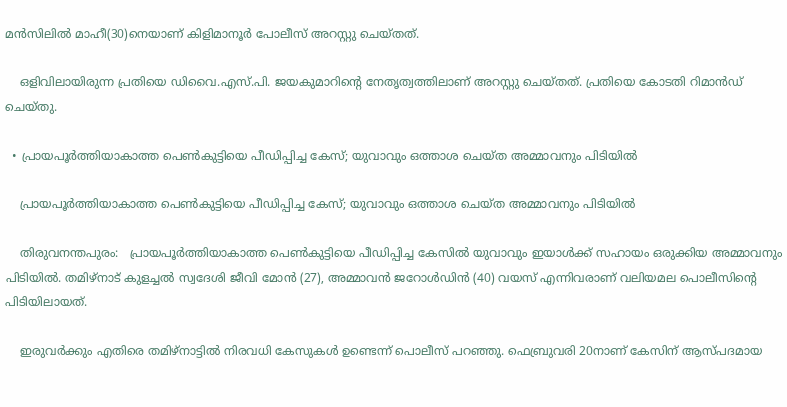മൻസിലിൽ മാഹീ(30)നെയാണ് കിളിമാനൂർ പോലീസ് അറസ്റ്റു ചെയ്തത്.

    ഒളിവിലായിരുന്ന പ്രതിയെ ഡിവൈ.എസ്.പി. ജയകുമാറിന്റെ നേതൃത്വത്തിലാണ് അറസ്റ്റു ചെയ്തത്. പ്രതിയെ കോടതി റിമാൻഡ് ചെയ്തു.

  • പ്രായപൂർത്തിയാകാത്ത പെൺകുട്ടിയെ പീഡിപ്പിച്ച കേസ്; യുവാവും ഒത്താശ ചെയ്ത അമ്മാവനും പിടിയിൽ

    പ്രായപൂർത്തിയാകാത്ത പെൺകുട്ടിയെ പീഡിപ്പിച്ച കേസ്; യുവാവും ഒത്താശ ചെയ്ത അമ്മാവനും പിടിയിൽ

    തിരുവനന്തപുരം:   പ്രായപൂർത്തിയാകാത്ത പെൺകുട്ടിയെ പീഡിപ്പിച്ച കേസിൽ യുവാവും ഇയാൾക്ക് സഹായം ഒരുക്കിയ അമ്മാവനും പിടിയിൽ. തമിഴ്നാട് കുളച്ചൽ സ്വദേശി ജീവി മോൻ (27), അമ്മാവൻ ജറോൾഡിൻ (40) വയസ് എന്നിവരാണ് വലിയമല പൊലീസിന്‍റെ പിടിയിലായത്.

    ഇരുവർക്കും എതിരെ തമിഴ്നാട്ടിൽ നിരവധി കേസുകൾ ഉണ്ടെന്ന് പൊലീസ് പറഞ്ഞു. ഫെബ്രുവരി 20നാണ് കേസിന് ആസ്പദമായ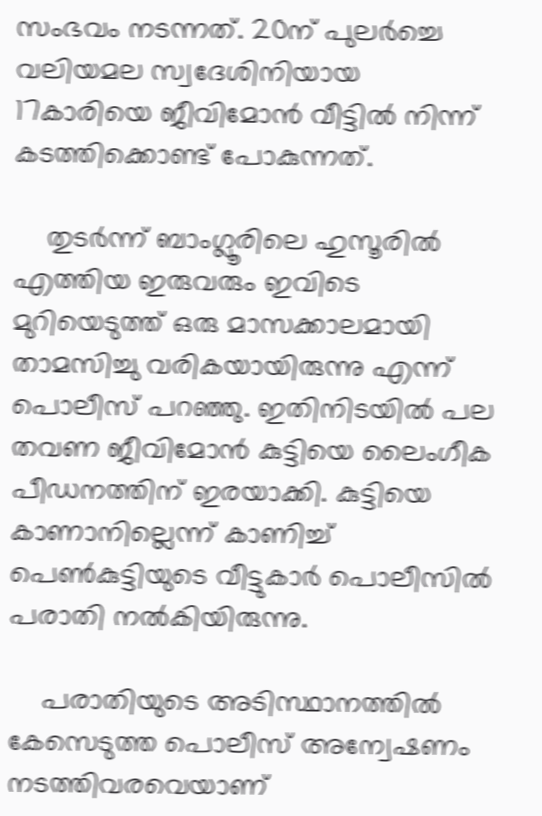സംഭവം നടന്നത്. 20ന് പുലര്‍ച്ചെ വലിയമല സ്വദേശിനിയായ 17കാരിയെ ജീവിമോൻ വീട്ടിൽ നിന്ന് കടത്തിക്കൊണ്ട് പോകുന്നത്.

    തുടർന്ന് ബാംഗ്ലൂരിലെ ഹുസൂരിൽ എത്തിയ ഇരുവരും ഇവിടെ മുറിയെടുത്ത് ഒരു മാസക്കാലമായി താമസിച്ചു വരികയായിരുന്നു എന്ന് പൊലീസ് പറഞ്ഞു. ഇതിനിടയിൽ പല തവണ ജീവിമോൻ കുട്ടിയെ ലൈംഗീക പീഡനത്തിന് ഇരയാക്കി. കുട്ടിയെ കാണാനില്ലെന്ന് കാണിച്ച് പെണ്‍കുട്ടിയുടെ വീട്ടുകാര്‍ പൊലീസില്‍ പരാതി നല്‍കിയിരുന്നു.

    പരാതിയുടെ അടിസ്ഥാനത്തില്‍ കേസെടുത്ത പൊലീസ് അന്വേഷണം നടത്തിവരവെയാണ്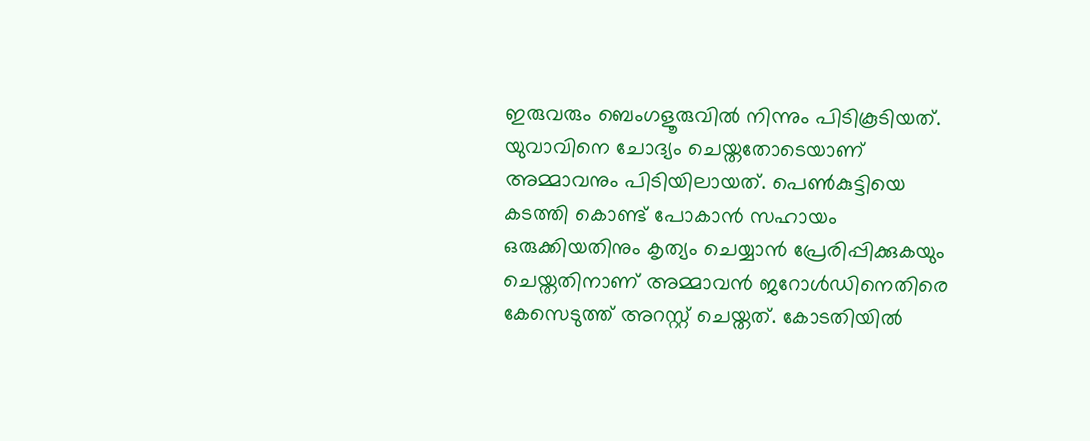ഇരുവരും ബെംഗളൂരുവില്‍ നിന്നും പിടികൂടിയത്. യുവാവിനെ ചോദ്യം ചെയ്തതോടെയാണ് അമ്മാവനും പിടിയിലായത്. പെണ്‍കുട്ടിയെ കടത്തി കൊണ്ട് പോകാൻ സഹായം ഒരുക്കിയതിനും കൃത്യം ചെയ്യാൻ പ്രേരിപ്പിക്കുകയും ചെയ്തതിനാണ് അമ്മാവൻ ജറോൾഡിനെതിരെ കേസെടുത്ത് അറസ്റ്റ് ചെയ്തത്. കോടതിയിൽ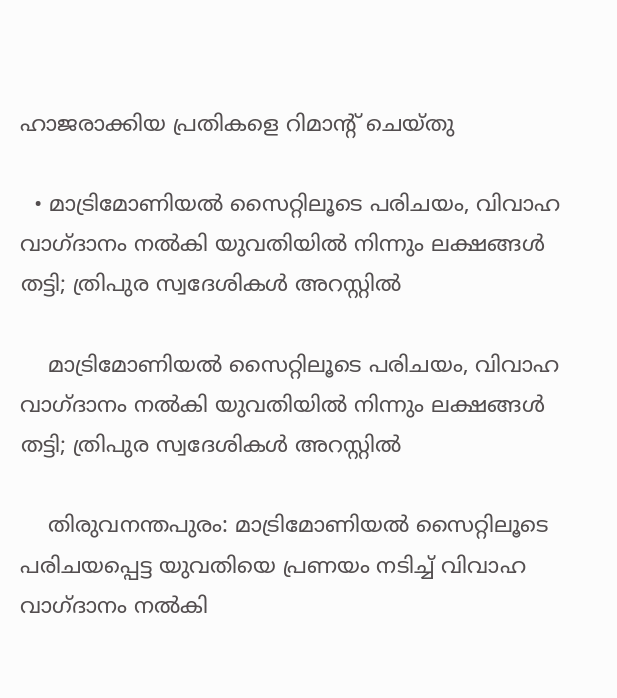ഹാജരാക്കിയ പ്രതികളെ റിമാന്‍റ് ചെയ്തു

  • മാട്രിമോണിയൽ സൈറ്റിലൂടെ പരിചയം, വിവാഹ വാഗ്ദാനം നൽകി യുവതിയിൽ നിന്നും ലക്ഷങ്ങൾ തട്ടി; ത്രിപുര സ്വദേശികൾ അറസ്റ്റിൽ

    മാട്രിമോണിയൽ സൈറ്റിലൂടെ പരിചയം, വിവാഹ വാഗ്ദാനം നൽകി യുവതിയിൽ നിന്നും ലക്ഷങ്ങൾ തട്ടി; ത്രിപുര സ്വദേശികൾ അറസ്റ്റിൽ

    തിരുവനന്തപുരം: മാട്രിമോണിയൽ സൈറ്റിലൂടെ പരിചയപ്പെട്ട യുവതിയെ പ്രണയം നടിച്ച് വിവാഹ വാഗ്ദാനം നൽകി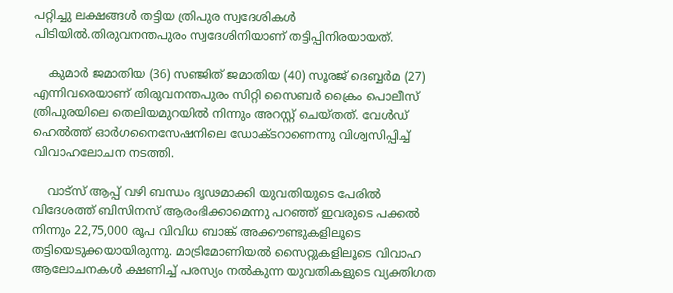പറ്റിച്ചു ലക്ഷങ്ങൾ തട്ടിയ ത്രിപുര സ്വദേശികൾ പിടിയിൽ.തിരുവനന്തപുരം സ്വദേശിനിയാണ് തട്ടിപ്പിനിരയായത്.

    കുമാർ ജമാതിയ (36) സഞ്ജിത് ജമാതിയ (40) സൂരജ് ദെബ്ബർമ (27) എന്നിവരെയാണ് തിരുവനന്തപുരം സിറ്റി സൈബർ ക്രൈം പൊലീസ് ത്രിപുരയിലെ തെലിയമുറയിൽ നിന്നും അറസ്റ്റ് ചെയ്തത്. വേൾഡ് ഹെൽത്ത് ഓർഗനൈസേഷനിലെ ഡോക്ടറാണെന്നു വിശ്വസിപ്പിച്ച് വിവാഹലോചന നടത്തി.

    വാട്സ് ആപ്പ് വഴി ബന്ധം ദൃഢമാക്കി യുവതിയുടെ പേരിൽ വിദേശത്ത് ബിസിനസ് ആരംഭിക്കാമെന്നു പറഞ്ഞ് ഇവരുടെ പക്കൽ നിന്നും 22,75,000 രൂപ വിവിധ ബാങ്ക് അക്കൗണ്ടുകളിലൂടെ തട്ടിയെടുക്കയായിരുന്നു. മാട്രിമോണിയൽ സൈറ്റുകളിലൂടെ വിവാഹ ആലോചനകൾ ക്ഷണിച്ച് പരസ്യം നൽകുന്ന യുവതികളുടെ വ്യക്തിഗത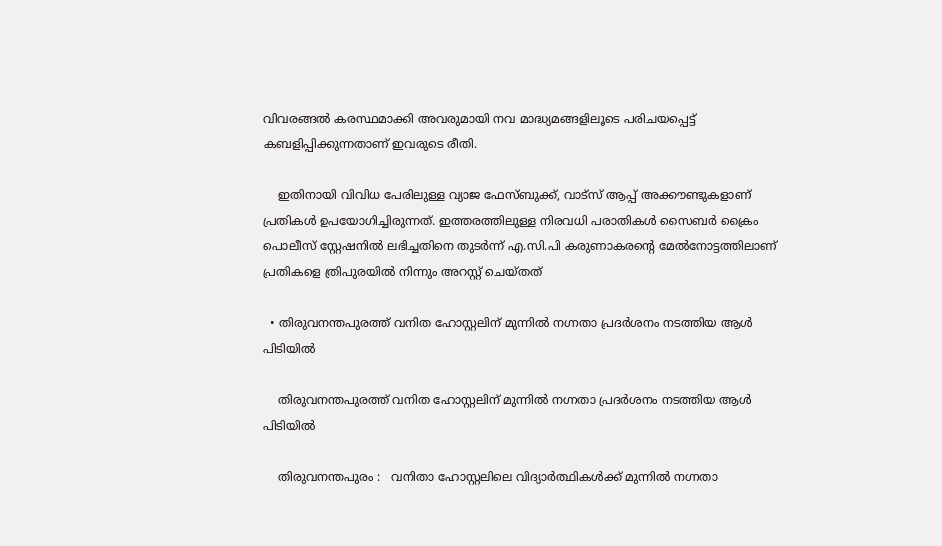വിവരങ്ങൽ കരസ്ഥമാക്കി അവരുമായി നവ മാദ്ധ്യമങ്ങളിലൂടെ പരിചയപ്പെട്ട് കബളിപ്പിക്കുന്നതാണ് ഇവരുടെ രീതി.

    ഇതിനായി വിവിധ പേരിലുള്ള വ്യാജ ഫേസ്ബുക്ക്, വാട്സ് ആപ്പ് അക്കൗണ്ടുകളാണ് പ്രതികൾ ഉപയോഗിച്ചിരുന്നത്. ഇത്തരത്തിലുള്ള നിരവധി പരാതികൾ സൈബർ ക്രൈം പൊലീസ് സ്റ്റേഷനിൽ ലഭിച്ചതിനെ തുടർന്ന് എ.സി.പി കരുണാകരന്റെ മേൽനോട്ടത്തിലാണ് പ്രതികളെ ത്രിപുരയിൽ നിന്നും അറസ്റ്റ് ചെയ്തത്

  • തിരുവനന്തപുരത്ത് വനിത ഹോസ്റ്റലിന് മുന്നിൽ നഗ്നതാ പ്രദർശനം നടത്തിയ ആൾ പിടിയിൽ

    തിരുവനന്തപുരത്ത് വനിത ഹോസ്റ്റലിന് മുന്നിൽ നഗ്നതാ പ്രദർശനം നടത്തിയ ആൾ പിടിയിൽ

    തിരുവനന്തപുരം :   വനിതാ ഹോസ്റ്റലിലെ വിദ്യാർത്ഥികൾക്ക് മുന്നിൽ നഗ്നതാ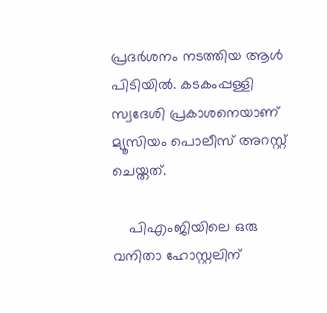പ്രദർശനം നടത്തിയ ആൾ പിടിയിൽ. കടകംപ്പള്ളി സ്വദേശി പ്രകാശനെയാണ് മ്യൂസിയം പൊലീസ് അറസ്റ്റ് ചെയ്തത്.

    പിഎംജിയിലെ ഒരു വനിതാ ഹോസ്റ്റലിന്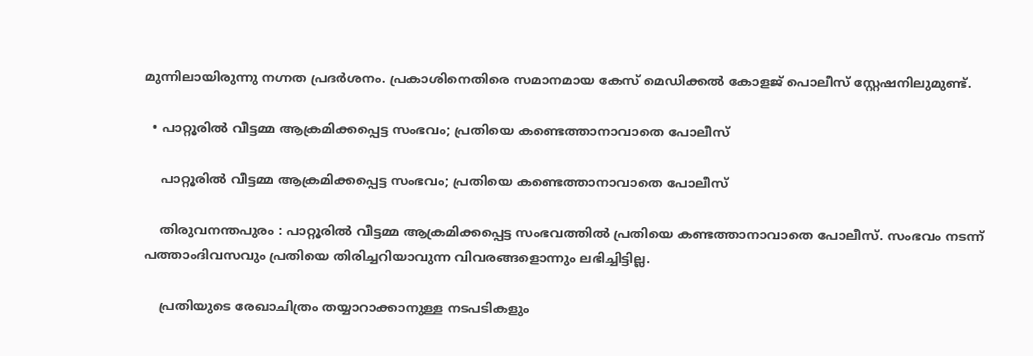മുന്നിലായിരുന്നു നഗ്നത പ്രദർശനം. പ്രകാശിനെതിരെ സമാനമായ കേസ് മെഡിക്കൽ കോളജ് പൊലീസ് സ്റ്റേഷനിലുമുണ്ട്.

  • പാറ്റൂരിൽ വീട്ടമ്മ ആക്രമിക്കപ്പെട്ട സംഭവം; പ്രതിയെ കണ്ടെത്താനാവാതെ പോലീസ്

    പാറ്റൂരിൽ വീട്ടമ്മ ആക്രമിക്കപ്പെട്ട സംഭവം; പ്രതിയെ കണ്ടെത്താനാവാതെ പോലീസ്

    തിരുവനന്തപുരം : പാറ്റൂരിൽ വീട്ടമ്മ ആക്രമിക്കപ്പെട്ട സംഭവത്തിൽ പ്രതിയെ കണ്ടത്താനാവാതെ പോലീസ്. സംഭവം നടന്ന് പത്താംദിവസവും പ്രതിയെ തിരിച്ചറിയാവുന്ന വിവരങ്ങളൊന്നും ലഭിച്ചിട്ടില്ല.

    പ്രതിയുടെ രേഖാചിത്രം തയ്യാറാക്കാനുള്ള നടപടികളും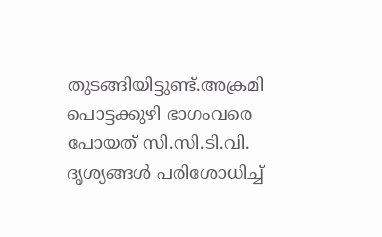തുടങ്ങിയിട്ടുണ്ട്.അക്രമി പൊട്ടക്കുഴി ഭാഗംവരെ പോയത് സി.സി.ടി.വി. ദൃശ്യങ്ങൾ പരിശോധിച്ച്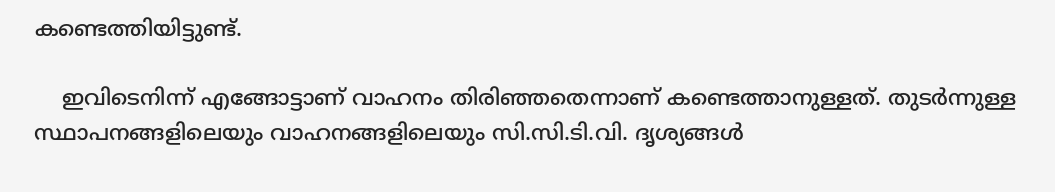കണ്ടെത്തിയിട്ടുണ്ട്.

    ഇവിടെനിന്ന്‌ എങ്ങോട്ടാണ് വാഹനം തിരിഞ്ഞതെന്നാണ് കണ്ടെത്താനുള്ളത്. തുടർന്നുള്ള സ്ഥാപനങ്ങളിലെയും വാഹനങ്ങളിലെയും സി.സി.ടി.വി. ദൃശ്യങ്ങൾ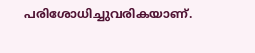പരിശോധിച്ചുവരികയാണ്.